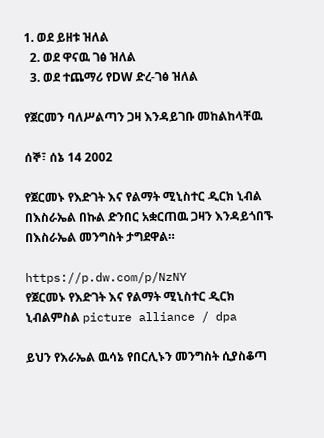1. ወደ ይዘቱ ዝለል
  2. ወደ ዋናዉ ገፅ ዝለል
  3. ወደ ተጨማሪ የDW ድረ-ገፅ ዝለል

የጀርመን ባለሥልጣን ጋዛ እንዳይገቡ መከልከላቸዉ

ሰኞ፣ ሰኔ 14 2002

የጀርመኑ የእድገት እና የልማት ሚኒስተር ዲርክ ኒብል በእስራኤል በኩል ድንበር አቋርጠዉ ጋዛን እንዳይጎበኙ በእስራኤል መንግስት ታግደዋል።

https://p.dw.com/p/NzNY
የጀርመኑ የእድገት እና የልማት ሚኒስተር ዲርክ ኒብልምስል picture alliance / dpa

ይህን የእራኤል ዉሳኔ የበርሊኑን መንግስት ሲያስቆጣ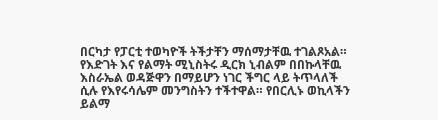በርካታ የፓርቲ ተወካዮች ትችታቸን ማሰማታቸዉ ተገልጾአል። የእድገት እና የልማት ሚኒስትሩ ዲርክ ኒብልም በበኩላቸዉ እስራኤል ወዳጅዋን በማይሆን ነገር ችግር ላይ ትጥላለች ሲሉ የእየሩሳሌም መንግስትን ተችተዋል። የበርሊኑ ወኪላችን ይልማ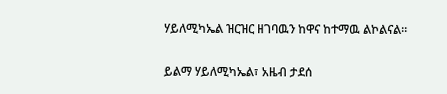ሃይለሚካኤል ዝርዝር ዘገባዉን ከዋና ከተማዉ ልኮልናል።

ይልማ ሃይለሚካኤል፣ አዜብ ታደሰ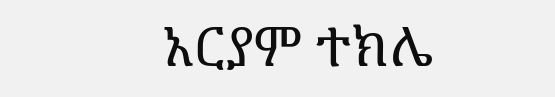አርያም ተክሌ